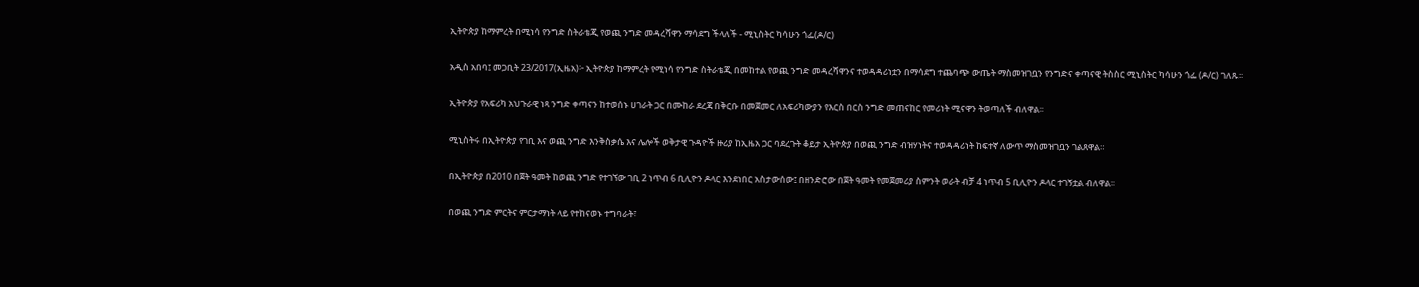ኢትዮጵያ ከማምረት በሚነሳ የንግድ ስትራቴጂ የወጪ ንግድ መዳረሻዋን ማሳደግ ችላለች - ሚኒስትር ካሳሁን ጎፌ(ዶ/ር)

አዲስ አበባ፤ መጋቢት 23/2017(ኢዜአ)፦ ኢትዮጵያ ከማምረት የሚነሳ የንግድ ስትራቴጂ በመከተል የወጪ ንግድ መዳረሻዋንና ተወዳዳሪነቷን በማሳደግ ተጨባጭ ውጤት ማስመዝገቧን የንግድና ቀጣናዊ ትስስር ሚኒስትር ካሳሁን ጎፌ (ዶ/ር) ገለጹ፡፡

ኢትዮጵያ የአፍሪካ አህጉራዊ ነጻ ንግድ ቀጣናን ከተወሰኑ ሀገራት ጋር በሙከራ ደረጃ በቅርቡ በመጀመር ለአፍሪካውያን የእርስ በርስ ንግድ መጠናከር የመሪነት ሚናዋን ትወጣለች ብለዋል፡፡

ሚኒስትሩ በኢትዮጵያ የገቢ እና ወጪ ንግድ እንቅስቃሴ እና ሌሎች ወቅታዊ ጉዳዮች ዙሪያ ከኢዜአ ጋር ባደረጉት ቆይታ ኢትዮጵያ በወጪ ንግድ ብዝሃነትና ተወዳዳሪነት ከፍተኛ ለውጥ ማስመዝገቧን ገልጸዋል።

በኢትዮጵያ በ2010 በጀት ዓመት ከወጪ ንግድ የተገኘው ገቢ 2 ነጥብ 6 ቢሊዮን ዶላር እንደነበር አስታውሰው፤ በዘንድሮው በጀት ዓመት የመጀመሪያ ስምንት ወራት ብቻ 4 ነጥብ 5 ቢሊዮን ዶላር ተገኝቷል ብለዋል፡፡

በወጪ ንግድ ምርትና ምርታማነት ላይ የተከናወኑ ተግባራት፣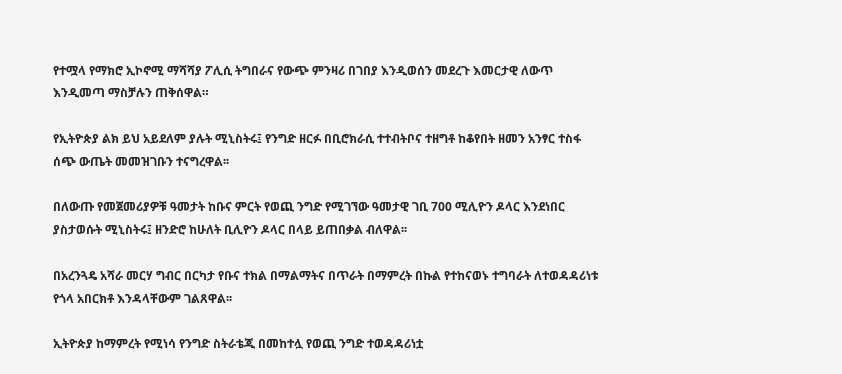የተሟላ የማክሮ ኢኮኖሚ ማሻሻያ ፖሊሲ ትግበራና የውጭ ምንዛሪ በገበያ እንዲወሰን መደረጉ እመርታዊ ለውጥ እንዲመጣ ማስቻሉን ጠቅሰዋል።

የኢትዮጵያ ልክ ይህ አይደለም ያሉት ሚኒስትሩ፤ የንግድ ዘርፉ በቢሮክራሲ ተተብትቦና ተዘግቶ ከቆየበት ዘመን አንፃር ተስፋ ሰጭ ውጤት መመዝገቡን ተናግረዋል፡፡

በለውጡ የመጀመሪያዎቹ ዓመታት ከቡና ምርት የወጪ ንግድ የሚገኘው ዓመታዊ ገቢ 700 ሚሊዮን ዶላር እንደነበር ያስታወሱት ሚኒስትሩ፤ ዘንድሮ ከሁለት ቢሊዮን ዶላር በላይ ይጠበቃል ብለዋል፡፡

በአረንጓዴ አሻራ መርሃ ግብር በርካታ የቡና ተክል በማልማትና በጥራት በማምረት በኩል የተከናወኑ ተግባራት ለተወዳዳሪነቱ የጎላ አበርክቶ እንዳላቸውም ገልጸዋል፡፡

ኢትዮጵያ ከማምረት የሚነሳ የንግድ ስትራቴጂ በመከተሏ የወጪ ንግድ ተወዳዳሪነቷ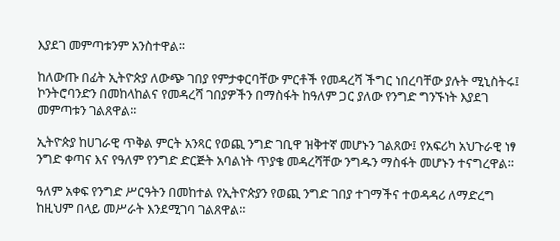እያደገ መምጣቱንም አንስተዋል፡፡

ከለውጡ በፊት ኢትዮጵያ ለውጭ ገበያ የምታቀርባቸው ምርቶች የመዳረሻ ችግር ነበረባቸው ያሉት ሚኒስትሩ፤ ኮንትሮባንድን በመከላከልና የመዳረሻ ገበያዎችን በማስፋት ከዓለም ጋር ያለው የንግድ ግንኙነት እያደገ መምጣቱን ገልጸዋል፡፡

ኢትዮጵያ ከሀገራዊ ጥቅል ምርት አንጻር የወጪ ንግድ ገቢዋ ዝቅተኛ መሆኑን ገልጸው፤ የአፍሪካ አህጉራዊ ነፃ ንግድ ቀጣና እና የዓለም የንግድ ድርጅት አባልነት ጥያቄ መዳረሻቸው ንግዱን ማስፋት መሆኑን ተናግረዋል።

ዓለም አቀፍ የንግድ ሥርዓትን በመከተል የኢትዮጵያን የወጪ ንግድ ገበያ ተገማችና ተወዳዳሪ ለማድረግ ከዚህም በላይ መሥራት እንደሚገባ ገልጸዋል።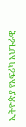ኢትዮጵያ የአፍሪካ አህጉራዊ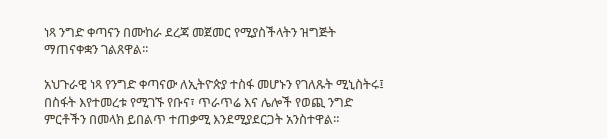ነጻ ንግድ ቀጣናን በሙከራ ደረጃ መጀመር የሚያስችላትን ዝግጅት ማጠናቀቋን ገልጸዋል፡፡

አህጉራዊ ነጻ የንግድ ቀጣናው ለኢትዮጵያ ተስፋ መሆኑን የገለጹት ሚኒስትሩ፤ በስፋት እየተመረቱ የሚገኙ የቡና፣ ጥራጥሬ እና ሌሎች የወጪ ንግድ ምርቶችን በመላክ ይበልጥ ተጠቃሚ እንደሚያደርጋት አንስተዋል።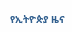የኢትዮጵያ ዜና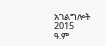አገልግሎት
2015
ዓ.ም